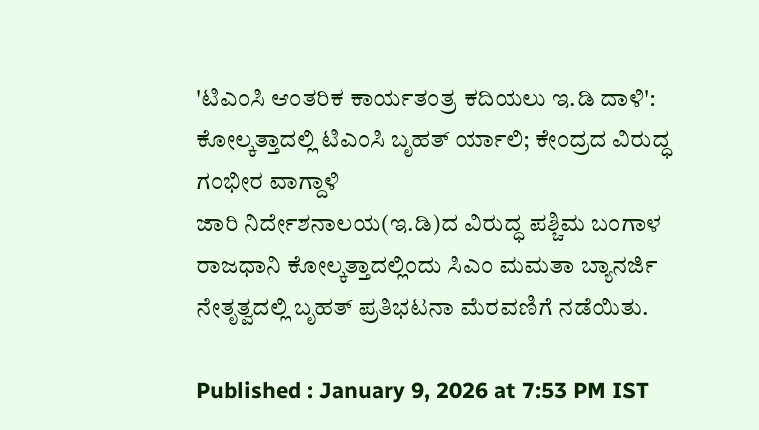'ಟಿಎಂಸಿ ಆಂತರಿಕ ಕಾರ್ಯತಂತ್ರ ಕದಿಯಲು ಇ.ಡಿ ದಾಳಿ': ಕೋಲ್ಕತ್ತಾದಲ್ಲಿ ಟಿಎಂಸಿ ಬೃಹತ್ ರ್ಯಾಲಿ; ಕೇಂದ್ರದ ವಿರುದ್ಧ ಗಂಭೀರ ವಾಗ್ದಾಳಿ
ಜಾರಿ ನಿರ್ದೇಶನಾಲಯ(ಇ.ಡಿ)ದ ವಿರುದ್ಧ ಪಶ್ಚಿಮ ಬಂಗಾಳ ರಾಜಧಾನಿ ಕೋಲ್ಕತ್ತಾದಲ್ಲಿಂದು ಸಿಎಂ ಮಮತಾ ಬ್ಯಾನರ್ಜಿ ನೇತೃತ್ವದಲ್ಲಿ ಬೃಹತ್ ಪ್ರತಿಭಟನಾ ಮೆರವಣಿಗೆ ನಡೆಯಿತು.

Published : January 9, 2026 at 7:53 PM IST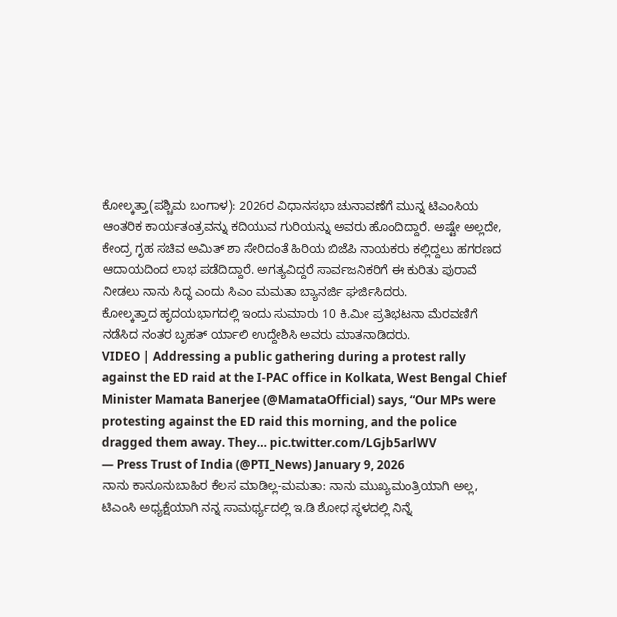ಕೋಲ್ಕತ್ತಾ(ಪಶ್ಚಿಮ ಬಂಗಾಳ): 2026ರ ವಿಧಾನಸಭಾ ಚುನಾವಣೆಗೆ ಮುನ್ನ ಟಿಎಂಸಿಯ ಆಂತರಿಕ ಕಾರ್ಯತಂತ್ರವನ್ನು ಕದಿಯುವ ಗುರಿಯನ್ನು ಅವರು ಹೊಂದಿದ್ದಾರೆ. ಅಷ್ಟೇ ಅಲ್ಲದೇ, ಕೇಂದ್ರ ಗೃಹ ಸಚಿವ ಅಮಿತ್ ಶಾ ಸೇರಿದಂತೆ ಹಿರಿಯ ಬಿಜೆಪಿ ನಾಯಕರು ಕಲ್ಲಿದ್ದಲು ಹಗರಣದ ಆದಾಯದಿಂದ ಲಾಭ ಪಡೆದಿದ್ದಾರೆ. ಅಗತ್ಯವಿದ್ದರೆ ಸಾರ್ವಜನಿಕರಿಗೆ ಈ ಕುರಿತು ಪುರಾವೆ ನೀಡಲು ನಾನು ಸಿದ್ಧ ಎಂದು ಸಿಎಂ ಮಮತಾ ಬ್ಯಾನರ್ಜಿ ಘರ್ಜಿಸಿದರು.
ಕೋಲ್ಕತ್ತಾದ ಹೃದಯಭಾಗದಲ್ಲಿ ಇಂದು ಸುಮಾರು 10 ಕಿ.ಮೀ ಪ್ರತಿಭಟನಾ ಮೆರವಣಿಗೆ ನಡೆಸಿದ ನಂತರ ಬೃಹತ್ ರ್ಯಾಲಿ ಉದ್ದೇಶಿಸಿ ಅವರು ಮಾತನಾಡಿದರು.
VIDEO | Addressing a public gathering during a protest rally against the ED raid at the I-PAC office in Kolkata, West Bengal Chief Minister Mamata Banerjee (@MamataOfficial) says, “Our MPs were protesting against the ED raid this morning, and the police dragged them away. They… pic.twitter.com/LGjb5arlWV
— Press Trust of India (@PTI_News) January 9, 2026
ನಾನು ಕಾನೂನುಬಾಹಿರ ಕೆಲಸ ಮಾಡಿಲ್ಲ-ಮಮತಾ: ನಾನು ಮುಖ್ಯಮಂತ್ರಿಯಾಗಿ ಅಲ್ಲ, ಟಿಎಂಸಿ ಅಧ್ಯಕ್ಷೆಯಾಗಿ ನನ್ನ ಸಾಮರ್ಥ್ಯದಲ್ಲಿ ಇ.ಡಿ ಶೋಧ ಸ್ಥಳದಲ್ಲಿ ನಿನ್ನೆ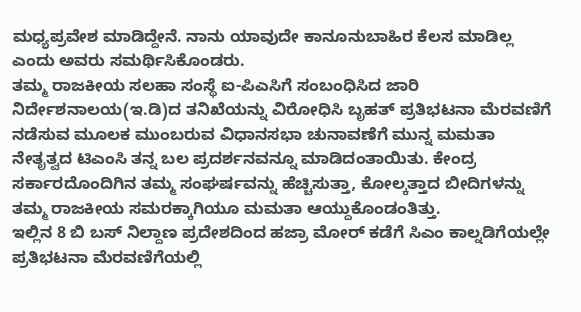ಮಧ್ಯಪ್ರವೇಶ ಮಾಡಿದ್ದೇನೆ. ನಾನು ಯಾವುದೇ ಕಾನೂನುಬಾಹಿರ ಕೆಲಸ ಮಾಡಿಲ್ಲ ಎಂದು ಅವರು ಸಮರ್ಥಿಸಿಕೊಂಡರು.
ತಮ್ಮ ರಾಜಕೀಯ ಸಲಹಾ ಸಂಸ್ಥೆ ಐ-ಪಿಎಸಿಗೆ ಸಂಬಂಧಿಸಿದ ಜಾರಿ ನಿರ್ದೇಶನಾಲಯ(ಇ.ಡಿ)ದ ತನಿಖೆಯನ್ನು ವಿರೋಧಿಸಿ ಬೃಹತ್ ಪ್ರತಿಭಟನಾ ಮೆರವಣಿಗೆ ನಡೆಸುವ ಮೂಲಕ ಮುಂಬರುವ ವಿಧಾನಸಭಾ ಚುನಾವಣೆಗೆ ಮುನ್ನ ಮಮತಾ ನೇತೃತ್ವದ ಟಿಎಂಸಿ ತನ್ನ ಬಲ ಪ್ರದರ್ಶನವನ್ನೂ ಮಾಡಿದಂತಾಯಿತು. ಕೇಂದ್ರ ಸರ್ಕಾರದೊಂದಿಗಿನ ತಮ್ಮ ಸಂಘರ್ಷವನ್ನು ಹೆಚ್ಚಿಸುತ್ತಾ, ಕೋಲ್ಕತ್ತಾದ ಬೀದಿಗಳನ್ನು ತಮ್ಮ ರಾಜಕೀಯ ಸಮರಕ್ಕಾಗಿಯೂ ಮಮತಾ ಆಯ್ದುಕೊಂಡಂತಿತ್ತು.
ಇಲ್ಲಿನ 8 ಬಿ ಬಸ್ ನಿಲ್ದಾಣ ಪ್ರದೇಶದಿಂದ ಹಜ್ರಾ ಮೋರ್ ಕಡೆಗೆ ಸಿಎಂ ಕಾಲ್ನಡಿಗೆಯಲ್ಲೇ ಪ್ರತಿಭಟನಾ ಮೆರವಣಿಗೆಯಲ್ಲಿ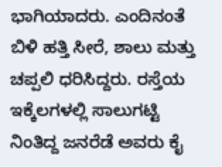ಭಾಗಿಯಾದರು. ಎಂದಿನಂತೆ ಬಿಳಿ ಹತ್ತಿ ಸೀರೆ, ಶಾಲು ಮತ್ತು ಚಪ್ಪಲಿ ಧರಿಸಿದ್ದರು. ರಸ್ತೆಯ ಇಕ್ಕೆಲಗಳಲ್ಲಿ ಸಾಲುಗಟ್ಟಿ ನಿಂತಿದ್ದ ಜನರೆಡೆ ಅವರು ಕೈ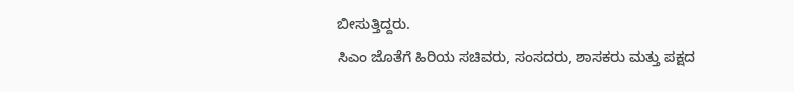ಬೀಸುತ್ತಿದ್ದರು.
ಸಿಎಂ ಜೊತೆಗೆ ಹಿರಿಯ ಸಚಿವರು, ಸಂಸದರು, ಶಾಸಕರು ಮತ್ತು ಪಕ್ಷದ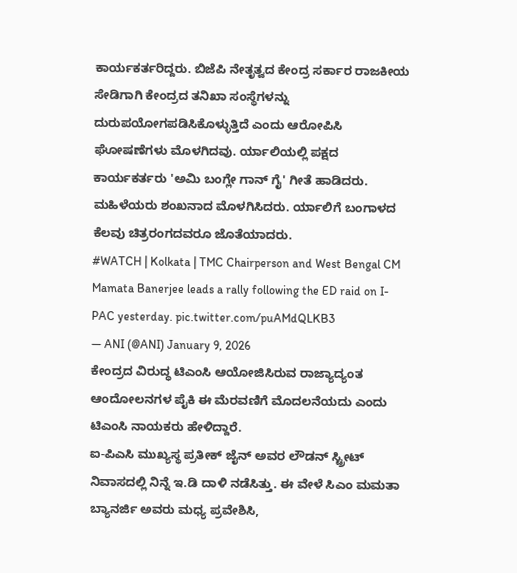ಕಾರ್ಯಕರ್ತರಿದ್ದರು. ಬಿಜೆಪಿ ನೇತೃತ್ವದ ಕೇಂದ್ರ ಸರ್ಕಾರ ರಾಜಕೀಯ ಸೇಡಿಗಾಗಿ ಕೇಂದ್ರದ ತನಿಖಾ ಸಂಸ್ಥೆಗಳನ್ನು ದುರುಪಯೋಗಪಡಿಸಿಕೊಳ್ಳುತ್ತಿದೆ ಎಂದು ಆರೋಪಿಸಿ ಘೋಷಣೆಗಳು ಮೊಳಗಿದವು. ರ್ಯಾಲಿಯಲ್ಲಿ ಪಕ್ಷದ ಕಾರ್ಯಕರ್ತರು 'ಅಮಿ ಬಂಗ್ಲೇ ಗಾನ್ ಗೈ' ಗೀತೆ ಹಾಡಿದರು. ಮಹಿಳೆಯರು ಶಂಖನಾದ ಮೊಳಗಿಸಿದರು. ರ್ಯಾಲಿಗೆ ಬಂಗಾಳದ ಕೆಲವು ಚಿತ್ರರಂಗದವರೂ ಜೊತೆಯಾದರು.
#WATCH | Kolkata | TMC Chairperson and West Bengal CM Mamata Banerjee leads a rally following the ED raid on I-PAC yesterday. pic.twitter.com/puAMdQLKB3
— ANI (@ANI) January 9, 2026
ಕೇಂದ್ರದ ವಿರುದ್ಧ ಟಿಎಂಸಿ ಆಯೋಜಿಸಿರುವ ರಾಜ್ಯಾದ್ಯಂತ ಆಂದೋಲನಗಳ ಪೈಕಿ ಈ ಮೆರವಣಿಗೆ ಮೊದಲನೆಯದು ಎಂದು ಟಿಎಂಸಿ ನಾಯಕರು ಹೇಳಿದ್ದಾರೆ.
ಐ-ಪಿಎಸಿ ಮುಖ್ಯಸ್ಥ ಪ್ರತೀಕ್ ಜೈನ್ ಅವರ ಲೌಡನ್ ಸ್ಟ್ರೀಟ್ ನಿವಾಸದಲ್ಲಿ ನಿನ್ನೆ ಇ.ಡಿ ದಾಳಿ ನಡೆಸಿತ್ತು. ಈ ವೇಳೆ ಸಿಎಂ ಮಮತಾ ಬ್ಯಾನರ್ಜಿ ಅವರು ಮಧ್ಯ ಪ್ರವೇಶಿಸಿ,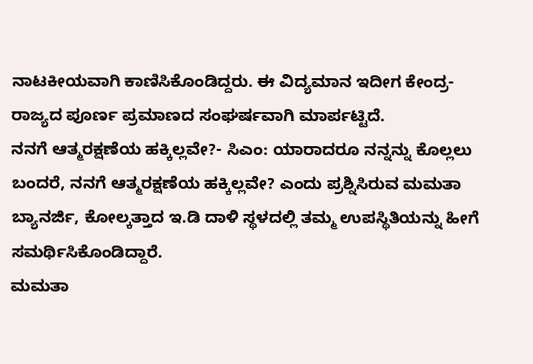ನಾಟಕೀಯವಾಗಿ ಕಾಣಿಸಿಕೊಂಡಿದ್ದರು. ಈ ವಿದ್ಯಮಾನ ಇದೀಗ ಕೇಂದ್ರ-ರಾಜ್ಯದ ಪೂರ್ಣ ಪ್ರಮಾಣದ ಸಂಘರ್ಷವಾಗಿ ಮಾರ್ಪಟ್ಟಿದೆ.
ನನಗೆ ಆತ್ಮರಕ್ಷಣೆಯ ಹಕ್ಕಿಲ್ಲವೇ?- ಸಿಎಂ: ಯಾರಾದರೂ ನನ್ನನ್ನು ಕೊಲ್ಲಲು ಬಂದರೆ, ನನಗೆ ಆತ್ಮರಕ್ಷಣೆಯ ಹಕ್ಕಿಲ್ಲವೇ? ಎಂದು ಪ್ರಶ್ನಿಸಿರುವ ಮಮತಾ ಬ್ಯಾನರ್ಜಿ, ಕೋಲ್ಕತ್ತಾದ ಇ.ಡಿ ದಾಳಿ ಸ್ಥಳದಲ್ಲಿ ತಮ್ಮ ಉಪಸ್ಥಿತಿಯನ್ನು ಹೀಗೆ ಸಮರ್ಥಿಸಿಕೊಂಡಿದ್ದಾರೆ.
ಮಮತಾ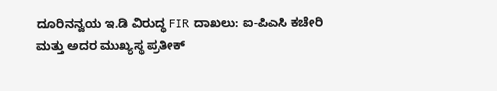ದೂರಿನನ್ವಯ ಇ.ಡಿ ವಿರುದ್ಧ FIR ದಾಖಲು: ಐ-ಪಿಎಸಿ ಕಚೇರಿ ಮತ್ತು ಅದರ ಮುಖ್ಯಸ್ಥ ಪ್ರತೀಕ್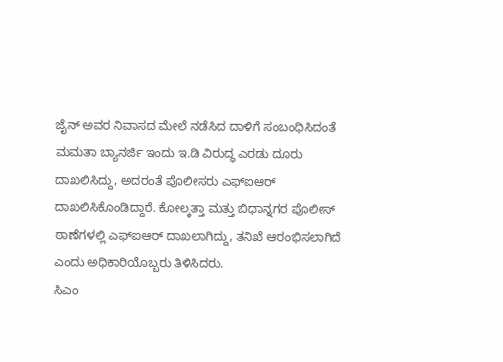ಜೈನ್ ಅವರ ನಿವಾಸದ ಮೇಲೆ ನಡೆಸಿದ ದಾಳಿಗೆ ಸಂಬಂಧಿಸಿದಂತೆ ಮಮತಾ ಬ್ಯಾನರ್ಜಿ ಇಂದು ಇ.ಡಿ ವಿರುದ್ಧ ಎರಡು ದೂರು ದಾಖಲಿಸಿದ್ದು, ಅದರಂತೆ ಪೊಲೀಸರು ಎಫ್ಐಆರ್ ದಾಖಲಿಸಿಕೊಂಡಿದ್ದಾರೆ. ಕೋಲ್ಕತ್ತಾ ಮತ್ತು ಬಿಧಾನ್ನಗರ ಪೊಲೀಸ್ ಠಾಣೆಗಳಲ್ಲಿ ಎಫ್ಐಆರ್ ದಾಖಲಾಗಿದ್ದು, ತನಿಖೆ ಆರಂಭಿಸಲಾಗಿದೆ ಎಂದು ಅಧಿಕಾರಿಯೊಬ್ಬರು ತಿಳಿಸಿದರು.
ಸಿಎಂ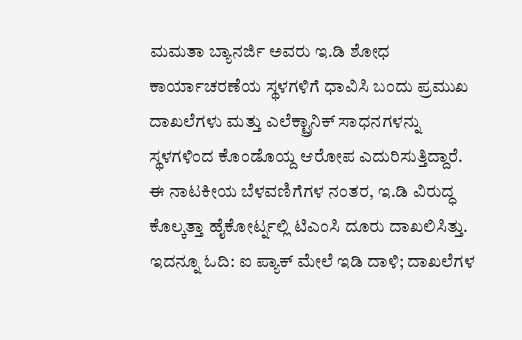ಮಮತಾ ಬ್ಯಾನರ್ಜಿ ಅವರು ಇ.ಡಿ ಶೋಧ ಕಾರ್ಯಾಚರಣೆಯ ಸ್ಥಳಗಳಿಗೆ ಧಾವಿಸಿ ಬಂದು ಪ್ರಮುಖ ದಾಖಲೆಗಳು ಮತ್ತು ಎಲೆಕ್ಟ್ರಾನಿಕ್ ಸಾಧನಗಳನ್ನು ಸ್ಥಳಗಳಿಂದ ಕೊಂಡೊಯ್ದ ಆರೋಪ ಎದುರಿಸುತ್ತಿದ್ದಾರೆ. ಈ ನಾಟಕೀಯ ಬೆಳವಣಿಗೆಗಳ ನಂತರ, ಇ.ಡಿ ವಿರುದ್ಧ ಕೊಲ್ಕತ್ತಾ ಹೈಕೋರ್ಟ್ನಲ್ಲಿ ಟಿಎಂಸಿ ದೂರು ದಾಖಲಿಸಿತ್ತು.
ಇದನ್ನೂ ಓದಿ: ಐ ಪ್ಯಾಕ್ ಮೇಲೆ ಇಡಿ ದಾಳಿ; ದಾಖಲೆಗಳ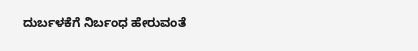ದುರ್ಬಳಕೆಗೆ ನಿರ್ಬಂಧ ಹೇರುವಂತೆ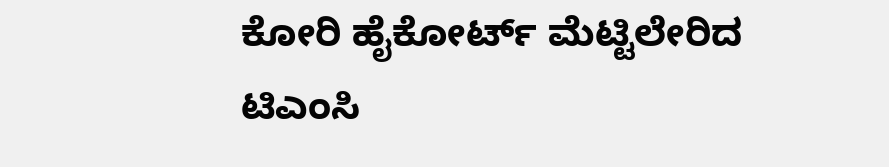ಕೋರಿ ಹೈಕೋರ್ಟ್ ಮೆಟ್ಟಿಲೇರಿದ ಟಿಎಂಸಿ